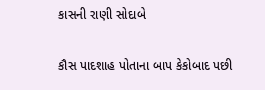કાસની રાણી સોદાબે

કૌસ પાદશાહ પોતાના બાપ કેકોબાદ પછી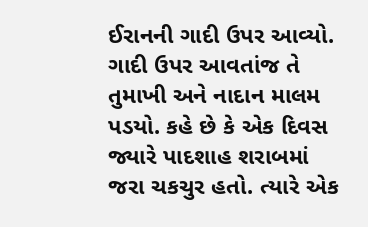ઈરાનની ગાદી ઉપર આવ્યો. ગાદી ઉપર આવતાંજ તે તુમાખી અને નાદાન માલમ પડયો. કહે છે કે એક દિવસ જ્યારે પાદશાહ શરાબમાં જરા ચકચુર હતો. ત્યારે એક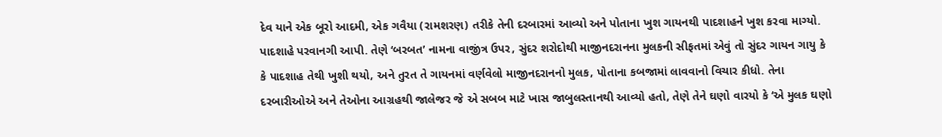દેવ યાને એક બૂરો આદમી, એક ગવૈયા (રામશરણ) તરીકે તેની દરબારમાં આવ્યો અને પોતાના ખુશ ગાયનથી પાદશાહને ખુશ કરવા માગ્યો. પાદશાહે પરવાનગી આપી. તેણે ‘બરબત’ નામના વાજીંત્ર ઉપર, સુંદર શરોદોથી માજીનદરાનના મુલકની સીફતમાં એવું તો સુંદર ગાયન ગાયુ કે કે પાદશાહ તેથી ખુશી થયો, અને તુરત તે ગાયનમાં વર્ણવેલો માજીનદરાનનો મુલક, પોતાના કબજામાં લાવવાનો વિચાર કીધો. તેના દરબારીઓએ અને તેઓના આગ્રહથી જાલેજર જે એ સબબ માટે ખાસ જાબુલસ્તાનથી આવ્યો હતો, તેણે તેને ઘણો વારયો કે ‘એ મુલક ઘણો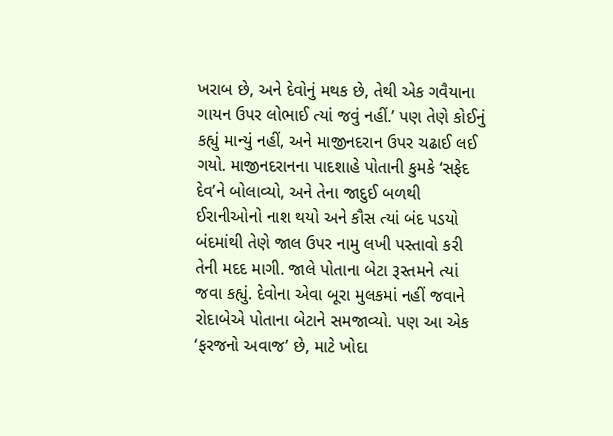ખરાબ છે, અને દેવોનું મથક છે, તેથી એક ગવૈયાના ગાયન ઉપર લોભાઈ ત્યાં જવું નહીં.’ પણ તેણે કોઈનું કહ્યું માન્યું નહીં, અને માજીનદરાન ઉપર ચઢાઈ લઈ ગયો. માજીનદરાનના પાદશાહે પોતાની કુમકે ‘સફેદ દેવ’ને બોલાવ્યો, અને તેના જાદુઈ બળથી ઈરાનીઓનો નાશ થયો અને કૌસ ત્યાં બંદ પડયો બંદમાંથી તેણે જાલ ઉપર નામુ લખી પસ્તાવો કરી તેની મદદ માગી. જાલે પોતાના બેટા રૂસ્તમને ત્યાં જવા કહ્યું. દેવોના એવા બૂરા મુલકમાં નહીં જવાને રોદાબેએ પોતાના બેટાને સમજાવ્યો. પણ આ એક ‘ફરજનો અવાજ’ છે, માટે ખોદા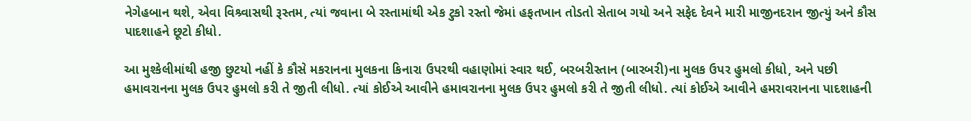નેગેહબાન થશે, એવા વિશ્ર્વાસથી રૂસ્તમ, ત્યાં જવાના બે રસ્તામાંથી એક ટુકો રસ્તો જેમાં હફતખાન તોડતો સેતાબ ગયો અને સફેદ દેવને મારી માજીનદરાન જીત્યું અને કૌસ પાદશાહને છૂટો કીધો.

આ મુશ્કેલીમાંથી હજી છુટયો નહીં કે કૌસે મકરાનના મુલકના કિનારા ઉપરથી વહાણોમાં સ્વાર થઈ, બરબરીસ્તાન (બારબરી)ના મુલક ઉપર હુમલો કીધો, અને પછી હમાવરાનના મુલક ઉપર હુમલો કરી તે જીતી લીધો. ત્યાં કોઈએ આવીને હમાવરાનના મુલક ઉપર હુમલો કરી તે જીતી લીધો. ત્યાં કોઈએ આવીને હમરાવરાનના પાદશાહની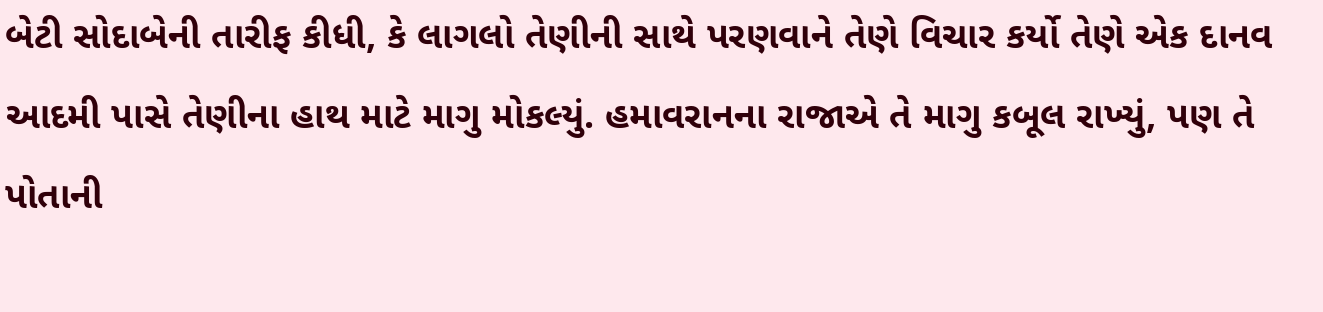બેટી સોદાબેની તારીફ કીધી, કે લાગલો તેણીની સાથે પરણવાને તેણે વિચાર કર્યો તેણે એક દાનવ આદમી પાસે તેણીના હાથ માટે માગુ મોકલ્યું. હમાવરાનના રાજાએ તે માગુ કબૂલ રાખ્યું, પણ તે પોતાની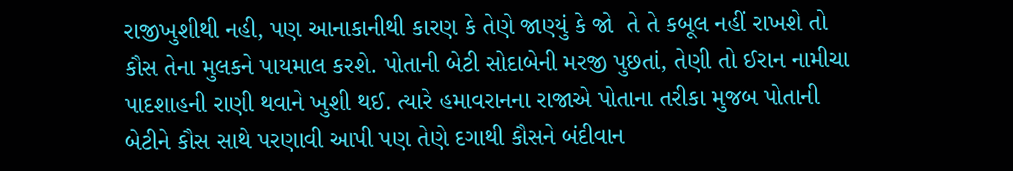રાજીખુશીથી નહી, પણ આનાકાનીથી કારણ કે તેણે જાણ્યું કે જો  તે તે કબૂલ નહીં રાખશે તો કૌસ તેના મુલકને પાયમાલ કરશે. પોતાની બેટી સોદાબેની મરજી પુછતાં, તેણી તો ઈરાન નામીચા પાદશાહની રાણી થવાને ખુશી થઈ. ત્યારે હમાવરાનના રાજાએ પોતાના તરીકા મુજબ પોતાની બેટીને કૌસ સાથે પરણાવી આપી પણ તેણે દગાથી કૌસને બંદીવાન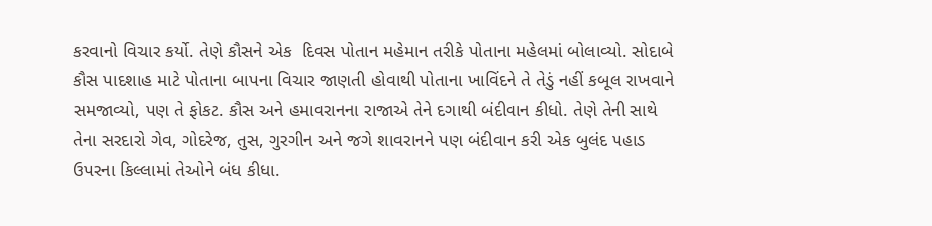કરવાનો વિચાર કર્યો. તેણે કૌસને એક  દિવસ પોતાન મહેમાન તરીકે પોતાના મહેલમાં બોલાવ્યો. સોદાબે કૌસ પાદશાહ માટે પોતાના બાપના વિચાર જાણતી હોવાથી પોતાના ખાવિંદને તે તેડું નહીં કબૂલ રાખવાને સમજાવ્યો, પણ તે ફોકટ. કૌસ અને હમાવરાનના રાજાએ તેને દગાથી બંદીવાન કીધો. તેણે તેની સાથે તેના સરદારો ગેવ, ગોદરેજ, તુસ, ગુરગીન અને જગે શાવરાનને પણ બંદીવાન કરી એક બુલંદ પહાડ ઉપરના કિલ્લામાં તેઓને બંધ કીધા.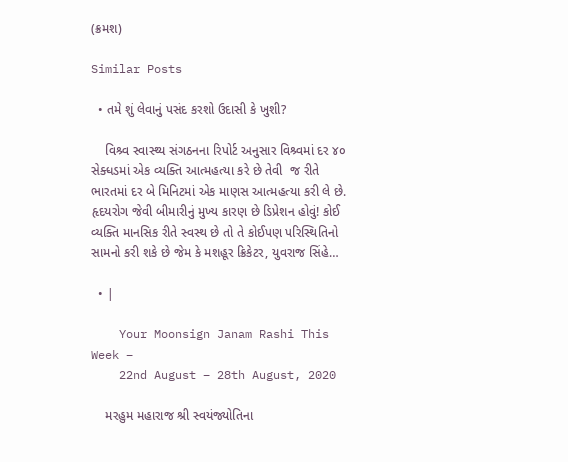(ક્રમશ)

Similar Posts

  • તમે શું લેવાનું પસંદ કરશો ઉદાસી કે ખુશી?

    વિશ્ર્વ સ્વાસ્થ્ય સંગઠનના રિપોર્ટ અનુસાર વિશ્ર્વમાં દર ૪૦ સેક્ધડમાં એક વ્યક્તિ આત્મહત્યા કરે છે તેવી  જ રીતે ભારતમાં દર બે મિનિટમાં એક માણસ આત્મહત્યા કરી લે છે. હૃદયરોગ જેવી બીમારીનું મુખ્ય કારણ છે ડિપ્રેશન હોવું! કોઈ વ્યક્તિ માનસિક રીતે સ્વસ્થ છે તો તે કોઈપણ પરિસ્થિતિનો સામનો કરી શકે છે જેમ કે મશહૂર ક્રિકેટર, યુવરાજ સિંહે…

  • |

    Your Moonsign Janam Rashi This Week –
    22nd August – 28th August, 2020

    મરહુમ મહારાજ શ્રી સ્વયંજ્યોતિના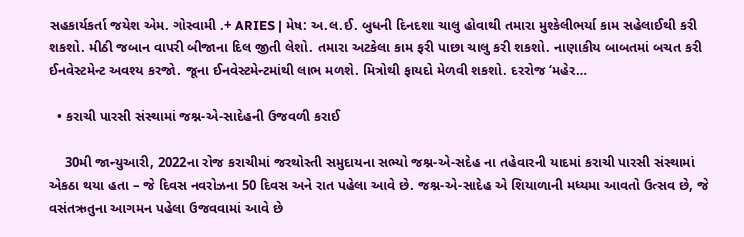સહકાર્યકર્તા જયેશ એમ. ગોસ્વામી .+ ARIES | મેષ: અ.લ.ઈ. બુધની દિનદશા ચાલુ હોવાથી તમારા મુશ્કેલીભર્યા કામ સહેલાઈથી કરી શકશો. મીઠી જબાન વાપરી બીજાના દિલ જીતી લેશો. તમારા અટકેલા કામ ફરી પાછા ચાલુ કરી શકશો. નાણાકીય બાબતમાં બચત કરી ઈનવેસ્ટમેન્ટ અવશ્ય કરજો. જૂના ઈનવેસ્ટમેન્ટમાંથી લાભ મળશે. મિત્રોથી ફાયદો મેળવી શકશો. દરરોજ ‘મહેર…

  • કરાચી પારસી સંસ્થામાં જશ્ન-એ-સાદેહની ઉજવળી કરાઈ

    30મી જાન્યુઆરી, 2022ના રોજ કરાચીમાં જરથોસ્તી સમુદાયના સભ્યો જશ્ન-એ-સદેહ ના તહેવારની યાદમાં કરાચી પારસી સંસ્થામાં એકઠા થયા હતા – જે દિવસ નવરોઝના 50 દિવસ અને રાત પહેલા આવે છે. જશ્ન-એ-સાદેહ એ શિયાળાની મધ્યમા આવતો ઉત્સવ છે, જે વસંતઋતુના આગમન પહેલા ઉજવવામાં આવે છે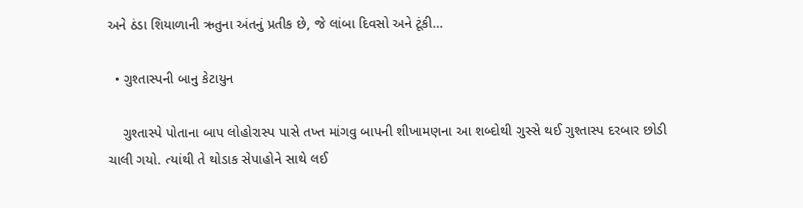અને ઠંડા શિયાળાની ઋતુના અંતનું પ્રતીક છે, જે લાંબા દિવસો અને ટૂંકી…

  • ગુશ્તાસ્પની બાનુ કેટાયુન

    ગુશ્તાસ્પે પોતાના બાપ લોહોરાસ્પ પાસે તખ્ત માંગવુ બાપની શીખામણના આ શબ્દોથી ગુસ્સે થઈ ગુશ્તાસ્પ દરબાર છોડી ચાલી ગયો. ત્યાંથી તે થોડાક સેપાહોને સાથે લઈ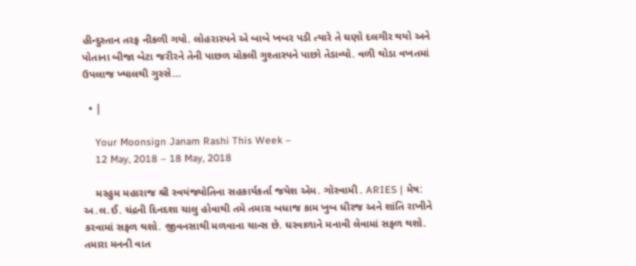હીન્દુસ્તાન તરફ નીકળી ગયો. લોહરાસ્પને એ બાબે ખબર પડી ત્યારે તે ઘણો દલગીર થયો અને પોતાના બીજા બેટા જરીરને તેની પાછળ મોકલી ગુશ્તાસ્પને પાછો તેડાવ્યો. વળી થોડા વખતમાં ઉપલાજ ખ્યાલથી ગુસ્સે…

  • |

    Your Moonsign Janam Rashi This Week –
    12 May, 2018 – 18 May, 2018

    મરહુમ મહારાજ શ્રી સ્વયંજ્યોતિના સહકાર્યકર્તા જયેશ એમ. ગોસ્વામી . ARIES | મેષ: અ.લ.ઈ. ચંદ્રની દિનદશા ચાલુ હોવાથી તમે તમારા બધાજ કામ ખુબ ધીરજ અને શાંતિ રાખીને કરવામાં સફળ થશો. જીવનસાથી મળવાના ચાન્સ છે. ઘરવાળાને મનાવી લેવામાં સફળ થશો. તમારા મનની વાત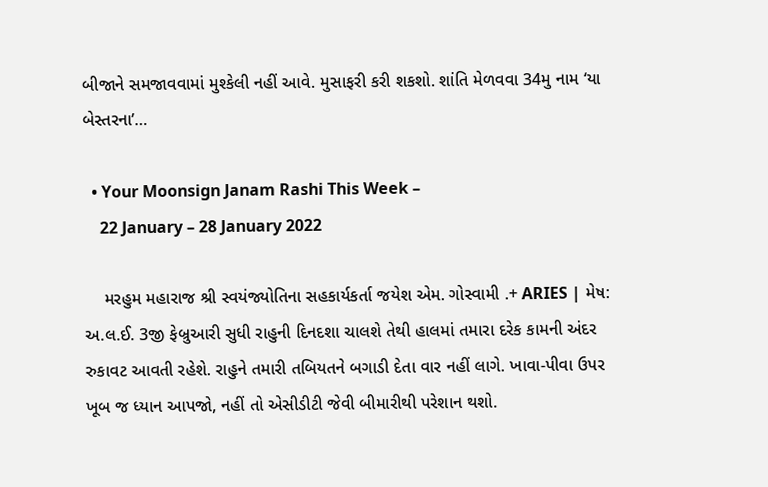બીજાને સમજાવવામાં મુશ્કેલી નહીં આવે. મુસાફરી કરી શકશો. શાંતિ મેળવવા 34મુ નામ ‘યા બેસ્તરના’…

  • Your Moonsign Janam Rashi This Week –
    22 January – 28 January 2022

    મરહુમ મહારાજ શ્રી સ્વયંજ્યોતિના સહકાર્યકર્તા જયેશ એમ. ગોસ્વામી .+ ARIES | મેષ: અ.લ.ઈ. 3જી ફેબ્રુઆરી સુધી રાહુની દિનદશા ચાલશે તેથી હાલમાં તમારા દરેક કામની અંદર રુકાવટ આવતી રહેશે. રાહુને તમારી તબિયતને બગાડી દેતા વાર નહીં લાગે. ખાવા-પીવા ઉપર ખૂબ જ ધ્યાન આપજો, નહીં તો એસીડીટી જેવી બીમારીથી પરેશાન થશો.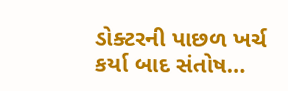ડોક્ટરની પાછળ ખર્ચ કર્યા બાદ સંતોષ…